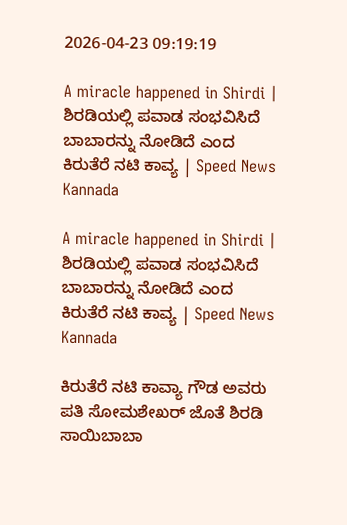2026-04-23 09:19:19

A miracle happened in Shirdi | ಶಿರಡಿಯಲ್ಲಿ ಪವಾಡ ಸಂಭವಿಸಿದೆ ಬಾಬಾರನ್ನು ನೋಡಿದೆ ಎಂದ ಕಿರುತೆರೆ ನಟಿ ಕಾವ್ಯ | Speed News Kannada

A miracle happened in Shirdi | ಶಿರಡಿಯಲ್ಲಿ ಪವಾಡ ಸಂಭವಿಸಿದೆ ಬಾಬಾರನ್ನು ನೋಡಿದೆ ಎಂದ ಕಿರುತೆರೆ ನಟಿ ಕಾವ್ಯ | Speed News Kannada

ಕಿರುತೆರೆ ನಟಿ ಕಾವ್ಯಾ ಗೌಡ ಅವರು ಪತಿ ಸೋಮಶೇಖರ್ ಜೊತೆ ಶಿರಡಿ ಸಾಯಿಬಾಬಾ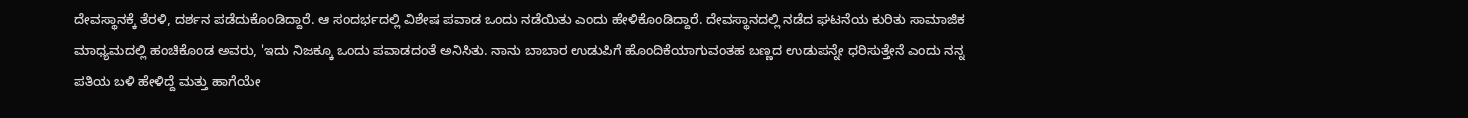ದೇವಸ್ಥಾನಕ್ಕೆ ತೆರಳಿ, ದರ್ಶನ ಪಡೆದುಕೊಂಡಿದ್ದಾರೆ. ಆ ಸಂದರ್ಭದಲ್ಲಿ ವಿಶೇಷ ಪವಾಡ ಒಂದು ನಡೆಯಿತು ಎಂದು ಹೇಳಿಕೊಂಡಿದ್ದಾರೆ. ದೇವಸ್ಥಾನದಲ್ಲಿ ನಡೆದ ಘಟನೆಯ ಕುರಿತು ಸಾಮಾಜಿಕ ಮಾಧ್ಯಮದಲ್ಲಿ ಹಂಚಿಕೊಂಡ ಅವರು, 'ಇದು ನಿಜಕ್ಕೂ ಒಂದು ಪವಾಡದಂತೆ ಅನಿಸಿತು. ನಾನು ಬಾಬಾರ ಉಡುಪಿಗೆ ಹೊಂದಿಕೆಯಾಗುವಂತಹ ಬಣ್ಣದ ಉಡುಪನ್ನೇ ಧರಿಸುತ್ತೇನೆ ಎಂದು ನನ್ನ ಪತಿಯ ಬಳಿ ಹೇಳಿದ್ದೆ ಮತ್ತು ಹಾಗೆಯೇ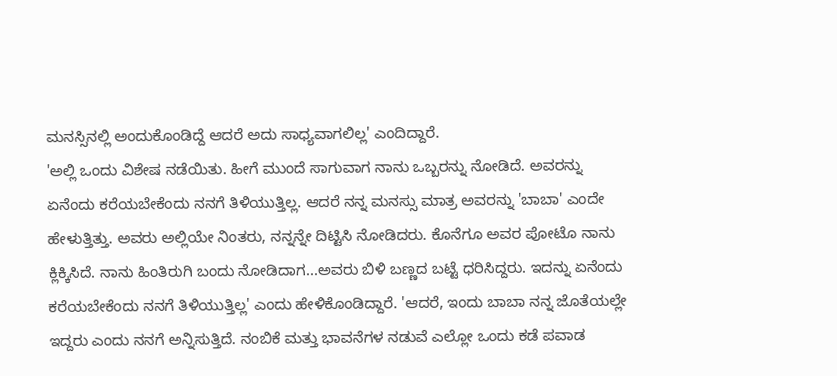ಮನಸ್ಸಿನಲ್ಲಿ ಅಂದುಕೊಂಡಿದ್ದೆ ಆದರೆ ಅದು ಸಾಧ್ಯವಾಗಲಿಲ್ಲ' ಎಂದಿದ್ದಾರೆ.
'ಅಲ್ಲಿ ಒಂದು ವಿಶೇಷ ನಡೆಯಿತು. ಹೀಗೆ ಮುಂದೆ ಸಾಗುವಾಗ ನಾನು ಒಬ್ಬರನ್ನು ನೋಡಿದೆ. ಅವರನ್ನು ಏನೆಂದು ಕರೆಯಬೇಕೆಂದು ನನಗೆ ತಿಳಿಯುತ್ತಿಲ್ಲ. ಆದರೆ ನನ್ನ ಮನಸ್ಸು ಮಾತ್ರ ಅವರನ್ನು 'ಬಾಬಾ' ಎಂದೇ ಹೇಳುತ್ತಿತ್ತು. ಅವರು ಅಲ್ಲಿಯೇ ನಿಂತರು, ನನ್ನನ್ನೇ ದಿಟ್ಟಿಸಿ ನೋಡಿದರು. ಕೊನೆಗೂ ಅವರ ಪೋಟೊ ನಾನು ಕ್ಲಿಕ್ಕಿಸಿದೆ. ನಾನು ಹಿಂತಿರುಗಿ ಬಂದು ನೋಡಿದಾಗ...ಅವರು ಬಿಳಿ ಬಣ್ಣದ ಬಟ್ಟೆ ಧರಿಸಿದ್ದರು. ಇದನ್ನು ಏನೆಂದು ಕರೆಯಬೇಕೆಂದು ನನಗೆ ತಿಳಿಯುತ್ತಿಲ್ಲ' ಎಂದು ಹೇಳಿಕೊಂಡಿದ್ದಾರೆ. 'ಆದರೆ, ಇಂದು ಬಾಬಾ ನನ್ನ ಜೊತೆಯಲ್ಲೇ ಇದ್ದರು ಎಂದು ನನಗೆ ಅನ್ನಿಸುತ್ತಿದೆ. ನಂಬಿಕೆ ಮತ್ತು ಭಾವನೆಗಳ ನಡುವೆ ಎಲ್ಲೋ ಒಂದು ಕಡೆ ಪವಾಡ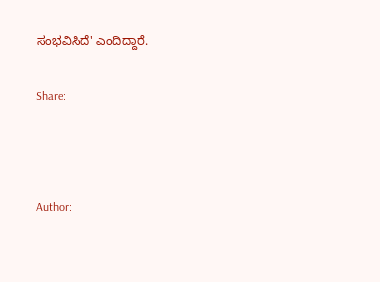ಸಂಭವಿಸಿದೆ' ಎಂದಿದ್ದಾರೆ.

Share:



Author: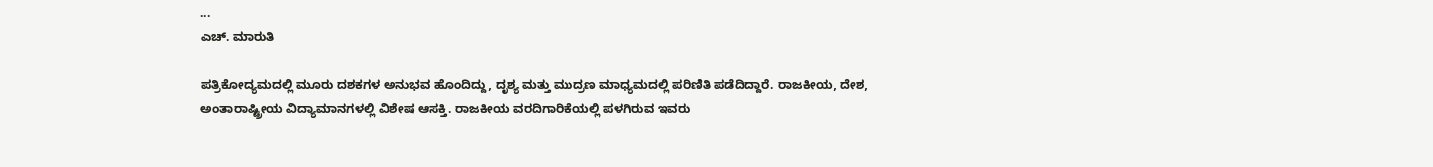...
ಎಚ್‌. ಮಾರುತಿ

ಪತ್ರಿಕೋದ್ಯಮದಲ್ಲಿ ಮೂರು ದಶಕಗಳ ಅನುಭವ ಹೊಂದಿದ್ದು, ದೃಶ್ಯ ಮತ್ತು ಮುದ್ರಣ ಮಾಧ್ಯಮದಲ್ಲಿ ಪರಿಣಿತಿ ಪಡೆದಿದ್ದಾರೆ. ರಾಜಕೀಯ, ದೇಶ, ಅಂತಾರಾಷ್ಟ್ರೀಯ ವಿದ್ಯಾಮಾನಗಳಲ್ಲಿ ವಿಶೇಷ ಆಸಕ್ತಿ. ರಾಜಕೀಯ ವರದಿಗಾರಿಕೆಯಲ್ಲಿ ಪಳಗಿರುವ ಇವರು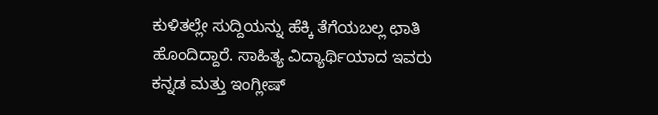ಕುಳಿತಲ್ಲೇ ಸುದ್ದಿಯನ್ನು ಹೆಕ್ಕಿ ತೆಗೆಯಬಲ್ಲ ಛಾತಿ ಹೊಂದಿದ್ದಾರೆ. ಸಾಹಿತ್ಯ ವಿದ್ಯಾರ್ಥಿಯಾದ ಇವರು ಕನ್ನಡ ಮತ್ತು ಇಂಗ್ಲೀಷ್‌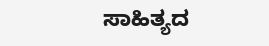ಸಾಹಿತ್ಯದ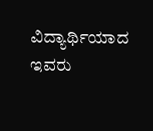ವಿದ್ಯಾರ್ಥಿಯಾದ ಇವರು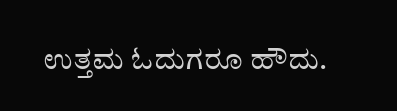ಉತ್ತಮ ಓದುಗರೂ ಹೌದು.